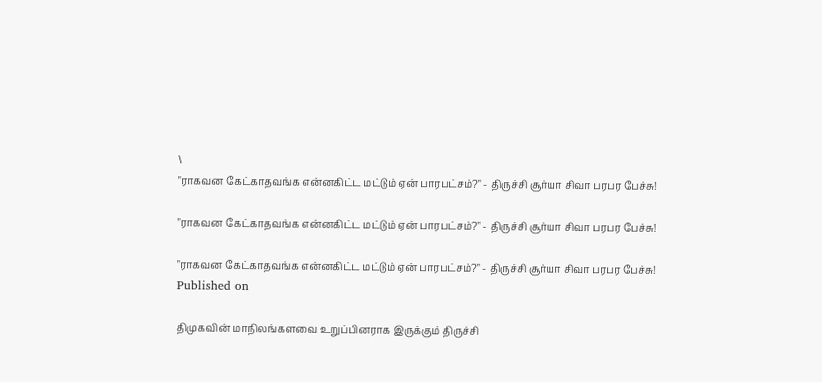\
"ராகவன கேட்காதவங்க என்னகிட்ட மட்டும் ஏன் பாரபட்சம்?" - திருச்சி சூர்யா சிவா பரபர பேச்சு!

"ராகவன கேட்காதவங்க என்னகிட்ட மட்டும் ஏன் பாரபட்சம்?" - திருச்சி சூர்யா சிவா பரபர பேச்சு!

"ராகவன கேட்காதவங்க என்னகிட்ட மட்டும் ஏன் பாரபட்சம்?" - திருச்சி சூர்யா சிவா பரபர பேச்சு!
Published on

திமுகவின் மாநிலங்களவை உறுப்பினராக இருக்கும் திருச்சி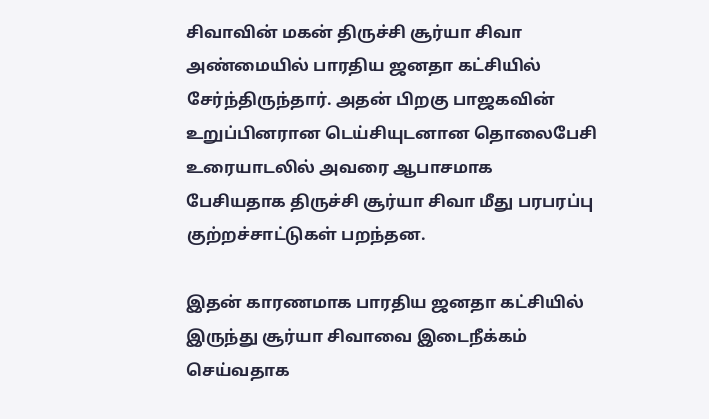சிவாவின் மகன் திருச்சி சூர்யா சிவா அண்மையில் பாரதிய ஜனதா கட்சியில் சேர்ந்திருந்தார். அதன் பிறகு பாஜகவின் உறுப்பினரான டெய்சியுடனான தொலைபேசி உரையாடலில் அவரை ஆபாசமாக பேசியதாக திருச்சி சூர்யா சிவா மீது பரபரப்பு குற்றச்சாட்டுகள் பறந்தன.

இதன் காரணமாக பாரதிய ஜனதா கட்சியில் இருந்து சூர்யா சிவாவை இடைநீக்கம் செய்வதாக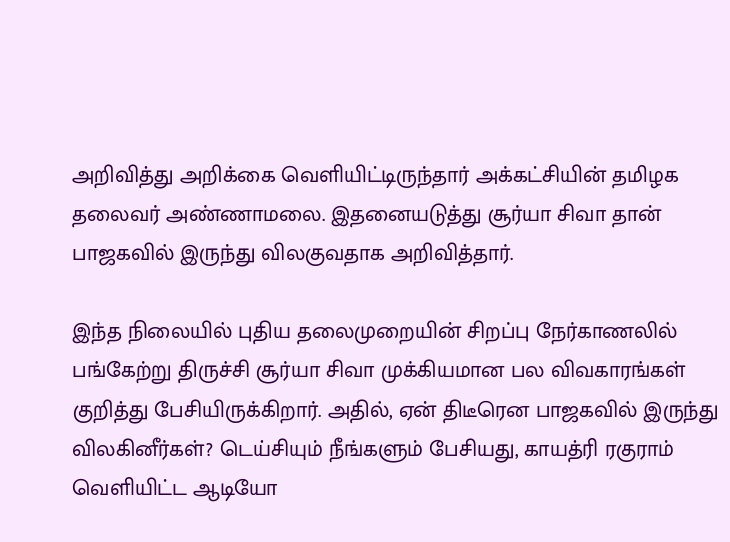அறிவித்து அறிக்கை வெளியிட்டிருந்தார் அக்கட்சியின் தமிழக தலைவர் அண்ணாமலை. இதனையடுத்து சூர்யா சிவா தான் பாஜகவில் இருந்து விலகுவதாக அறிவித்தார்.

இந்த நிலையில் புதிய தலைமுறையின் சிறப்பு நேர்காணலில் பங்கேற்று திருச்சி சூர்யா சிவா முக்கியமான பல விவகாரங்கள் குறித்து பேசியிருக்கிறார். அதில், ஏன் திடீரென பாஜகவில் இருந்து விலகினீர்கள்? டெய்சியும் நீங்களும் பேசியது, காயத்ரி ரகுராம் வெளியிட்ட ஆடியோ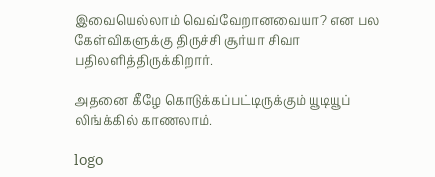இவையெல்லாம் வெவ்வேறானவையா? என பல கேள்விகளுக்கு திருச்சி சூர்யா சிவா பதிலளித்திருக்கிறார்.

அதனை கீழே கொடுக்கப்பட்டிருக்கும் யூடியூப் லிங்க்கில் காணலாம்.

logo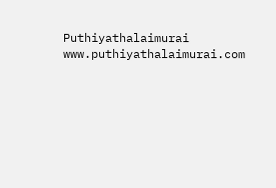Puthiyathalaimurai
www.puthiyathalaimurai.com